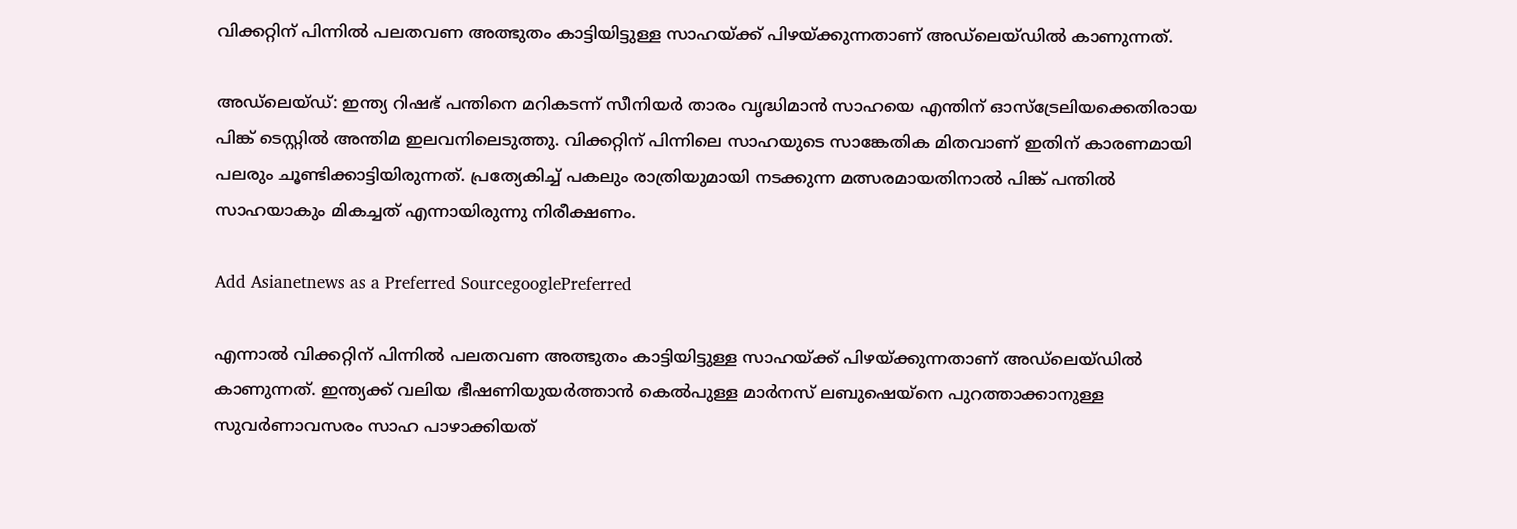വിക്കറ്റിന് പിന്നില്‍ പലതവണ അത്ഭുതം കാട്ടിയിട്ടുള്ള സാഹയ്‌ക്ക് പിഴയ്‌ക്കുന്നതാണ് അഡ്‌ലെയ്‌ഡില്‍ കാണുന്നത്.

അഡ്‌ലെയ്‌ഡ്: ഇന്ത്യ റിഷഭ് പന്തിനെ മറികടന്ന് സീനിയര്‍ താരം വൃദ്ധിമാന്‍ സാഹയെ എന്തിന് ഓസ്‌ട്രേലിയക്കെതിരായ പിങ്ക് ടെസ്റ്റില്‍ അന്തിമ ഇലവനിലെടുത്തു. വിക്കറ്റിന് പിന്നിലെ സാഹയുടെ സാങ്കേതിക മിതവാണ് ഇതിന് കാരണമായി പലരും ചൂണ്ടിക്കാട്ടിയിരുന്നത്. പ്രത്യേകിച്ച് പകലും രാത്രിയുമായി നടക്കുന്ന മത്സരമായതിനാല്‍ പിങ്ക് പന്തില്‍ സാഹയാകും മികച്ചത് എന്നായിരുന്നു നിരീക്ഷണം.

Add Asianetnews as a Preferred SourcegooglePreferred

എന്നാല്‍ വിക്കറ്റിന് പിന്നില്‍ പലതവണ അത്ഭുതം കാട്ടിയിട്ടുള്ള സാഹയ്‌ക്ക് പിഴയ്‌ക്കുന്നതാണ് അഡ്‌ലെയ്‌ഡില്‍ കാണുന്നത്. ഇന്ത്യക്ക് വലിയ ഭീഷണിയുയര്‍ത്താന്‍ കെല്‍പുള്ള മാര്‍നസ് ലബുഷെയ്‌നെ പുറത്താക്കാനുള്ള സുവര്‍ണാവസരം സാഹ പാഴാക്കിയത്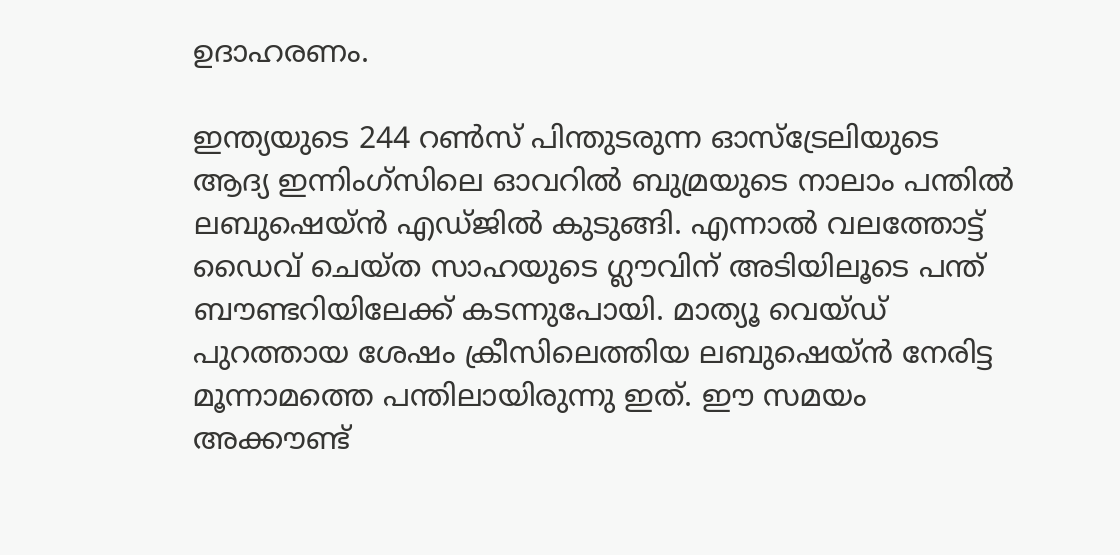ഉദാഹരണം.

ഇന്ത്യയുടെ 244 റണ്‍സ് പിന്തുടരുന്ന ഓസ്‌ട്രേലിയുടെ ആദ്യ ഇന്നിംഗ്‌സിലെ ഓവറില്‍ ബുമ്രയുടെ നാലാം പന്തില്‍ ലബുഷെയ്‌ന്‍ എഡ്‌ജില്‍ കുടുങ്ങി. എന്നാല്‍ വലത്തോട്ട് ഡൈവ് ചെയ്ത സാഹയുടെ ഗ്ലൗവിന് അടിയിലൂടെ പന്ത് ബൗണ്ടറിയിലേക്ക് കടന്നുപോയി. മാത്യൂ വെയ്‌ഡ് പുറത്തായ ശേഷം ക്രീസിലെത്തിയ ലബുഷെയ്‌ന്‍ നേരിട്ട മൂന്നാമത്തെ പന്തിലായിരുന്നു ഇത്. ഈ സമയം അക്കൗണ്ട്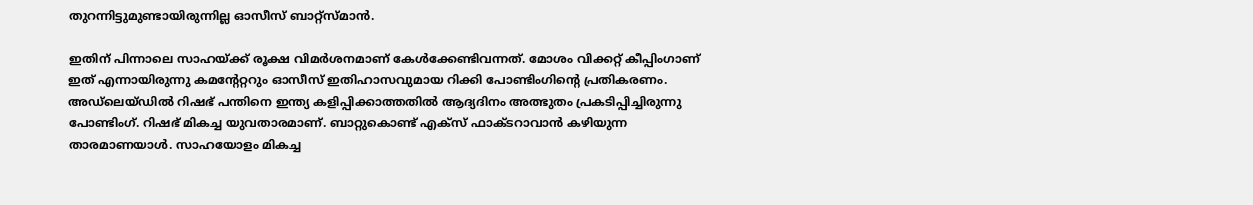തുറന്നിട്ടുമുണ്ടായിരുന്നില്ല ഓസീസ് ബാറ്റ്സ്‌മാന്‍.

ഇതിന് പിന്നാലെ സാഹയ്‌ക്ക് രൂക്ഷ വിമര്‍ശനമാണ് കേള്‍ക്കേണ്ടിവന്നത്. മോശം വിക്കറ്റ് കീപ്പിംഗാണ് ഇത് എന്നായിരുന്നു കമന്‍റേറ്ററും ഓസീസ് ഇതിഹാസവുമായ റിക്കി പോണ്ടിംഗിന്‍റെ പ്രതികരണം. അഡ്‌ലെയ്ഡില്‍ റിഷഭ് പന്തിനെ ഇന്ത്യ കളിപ്പിക്കാത്തതില്‍ ആദ്യദിനം അത്ഭുതം പ്രകടിപ്പിച്ചിരുന്നു പോണ്ടിംഗ്. റിഷഭ് മികച്ച യുവതാരമാണ്. ബാറ്റുകൊണ്ട് എക്‌സ് ഫാക്‌ടറാവാന്‍ കഴിയുന്ന താരമാണയാള്‍. സാഹയോളം മികച്ച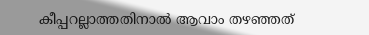കീപ്പറല്ലാത്തതിനാല്‍ ആവാം തഴഞ്ഞത്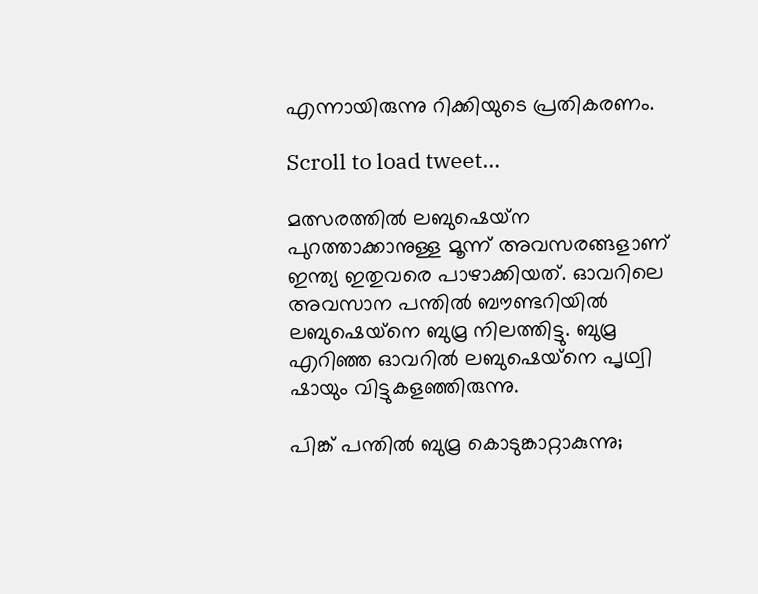എന്നായിരുന്നു റിക്കിയുടെ പ്രതികരണം.

Scroll to load tweet…

മത്സരത്തില്‍ ലബുഷെയ്‌ന പുറത്താക്കാനുള്ള മൂന്ന് അവസരങ്ങളാണ് ഇന്ത്യ ഇതുവരെ പാഴാക്കിയത്. ഓവറിലെ അവസാന പന്തില്‍ ബൗണ്ടറിയില്‍ ലബുഷെയ്‌നെ ബുമ്ര നിലത്തിട്ടു. ബുമ്ര എറിഞ്ഞ ഓവറില്‍ ലബുഷെയ്‌നെ പൃഥ്വി ഷായും വിട്ടുകളഞ്ഞിരുന്നു.

പിങ്ക് പന്തില്‍ ബുമ്ര കൊടുങ്കാറ്റാകുന്നു;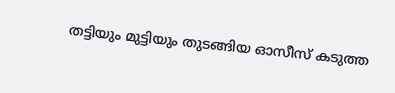തട്ടിയും മുട്ടിയും തുടങ്ങിയ ഓസീസ് കടുത്ത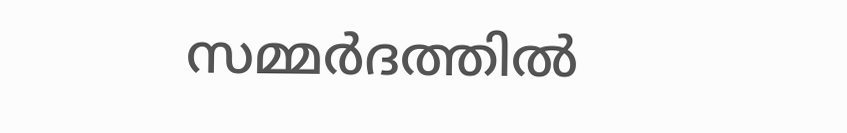സമ്മര്‍ദത്തില്‍